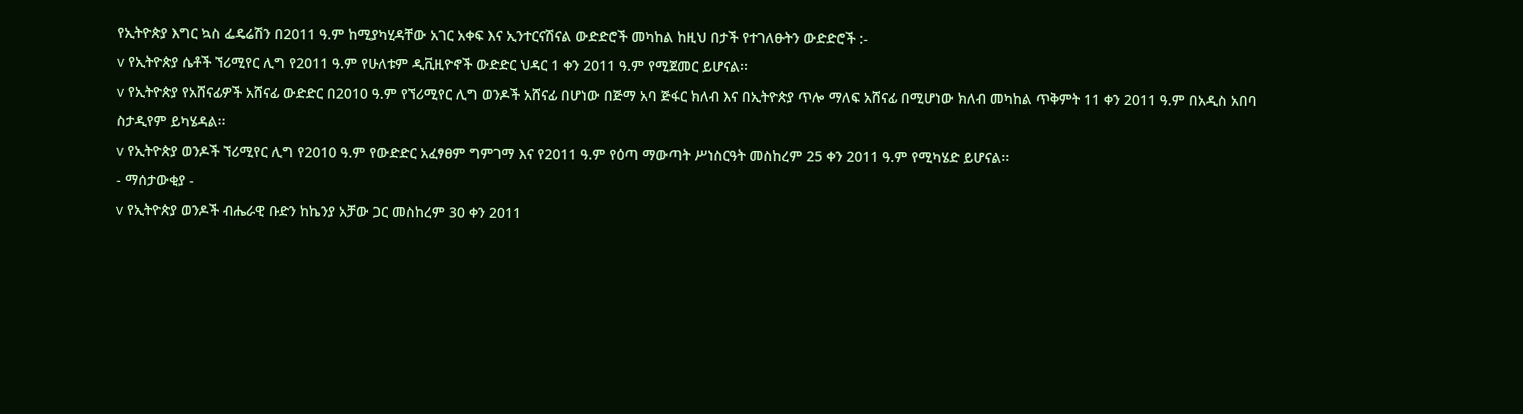የኢትዮጵያ እግር ኳስ ፌዴሬሽን በ2011 ዓ.ም ከሚያካሂዳቸው አገር አቀፍ እና ኢንተርናሽናል ውድድሮች መካከል ከዚህ በታች የተገለፁትን ውድድሮች :-
v የኢትዮጵያ ሴቶች ኘሪሚየር ሊግ የ2011 ዓ.ም የሁለቱም ዲቪዚዮኖች ውድድር ህዳር 1 ቀን 2011 ዓ.ም የሚጀመር ይሆናል፡፡
v የኢትዮጵያ የአሸናፊዎች አሸናፊ ውድድር በ2010 ዓ.ም የኘሪሚየር ሊግ ወንዶች አሸናፊ በሆነው በጅማ አባ ጅፋር ክለብ እና በኢትዮጵያ ጥሎ ማለፍ አሸናፊ በሚሆነው ክለብ መካከል ጥቅምት 11 ቀን 2011 ዓ.ም በአዲስ አበባ ስታዲየም ይካሄዳል፡፡
v የኢትዮጵያ ወንዶች ኘሪሚየር ሊግ የ2010 ዓ.ም የውድድር አፈፃፀም ግምገማ እና የ2011 ዓ.ም የዕጣ ማውጣት ሥነስርዓት መስከረም 25 ቀን 2011 ዓ.ም የሚካሄድ ይሆናል፡፡
- ማሰታውቂያ -
v የኢትዮጵያ ወንዶች ብሔራዊ ቡድን ከኬንያ አቻው ጋር መስከረም 30 ቀን 2011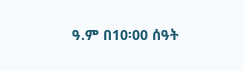ዓ.ም በ10፡00 ሰዓት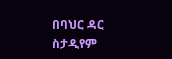በባህር ዳር ስታዲየም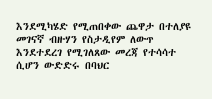እንደሚካሄድ የሚጠበቀው ጨዋታ በተለያዩ መገናኛ ብዙሃን የስታዲየም ለውጥ እንደተደረገ የሚገለጸው መረጃ የተሳሳተ ሲሆን ውድድሩ በባህር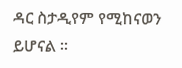ዳር ስታዲየም የሚከናወን ይሆናል ፡፡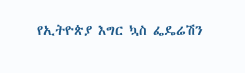የኢትዮጵያ እግር ኳስ ፌዴሬሽን